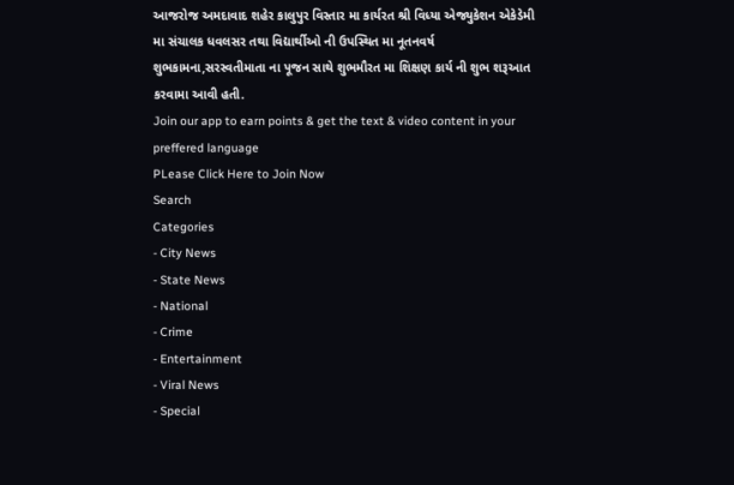આજરોજ અમદાવાદ શહેર કાલુપુર વિસ્તાર મા કાર્યરત શ્રી વિધ્યા એજ્યુકેશન એકેડેમી મા સંચાલક ધવલસર તથા વિદ્યાર્થીઓ ની ઉપસ્થિત મા નૂતનવર્ષ શુભકામના,સરસ્વતીમાતા ના પૂજન સાથે શુભમૌરત મા શિક્ષણ કાર્ય ની શુભ શરૂઆત કરવામા આવી હતી.
Join our app to earn points & get the text & video content in your preffered language
PLease Click Here to Join Now
Search
Categories
- City News
- State News
- National
- Crime
- Entertainment
- Viral News
- Special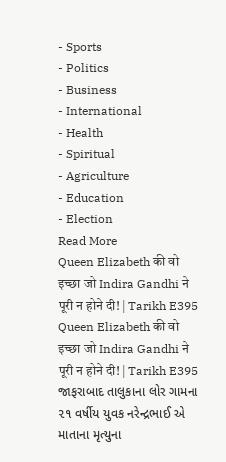- Sports
- Politics
- Business
- International
- Health
- Spiritual
- Agriculture
- Education
- Election
Read More
Queen Elizabeth की वो इच्छा जो Indira Gandhi ने पूरी न होने दी! | Tarikh E395
Queen Elizabeth की वो इच्छा जो Indira Gandhi ने पूरी न होने दी! | Tarikh E395
જાફરાબાદ તાલુકાના લોર ગામના ૨૧ વર્ષીય યુવક નરેન્દ્રભાઈ એ માતાના મૃત્યુના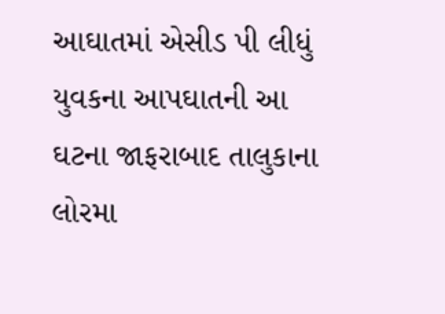આઘાતમાં એસીડ પી લીધું
યુવકના આપઘાતની આ ઘટના જાફરાબાદ તાલુકાના લોરમા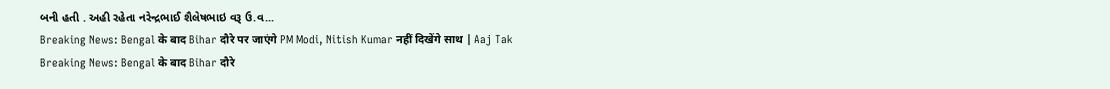બની હતી . અહી રહેતા નરેન્દ્રભાઈ શૈલેષભાઇ વરૂ ઉ.વ...
Breaking News: Bengal के बाद Bihar दौरे पर जाएंगे PM Modi, Nitish Kumar नहीं दिखेंगे साथ | Aaj Tak
Breaking News: Bengal के बाद Bihar दौरे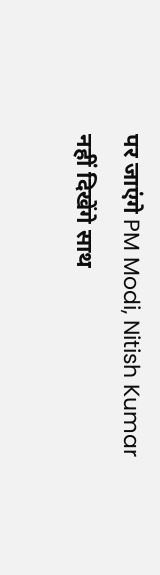पर जाएंगे PM Modi, Nitish Kumar नहीं दिखेंगे साथ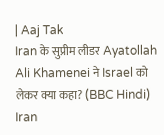| Aaj Tak
Iran के सुप्रीम लीडर Ayatollah Ali Khamenei ने Israel को लेकर क्या कहा? (BBC Hindi)
Iran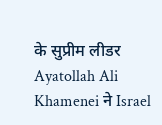के सुप्रीम लीडर Ayatollah Ali Khamenei ने Israel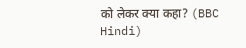को लेकर क्या कहा? (BBC Hindi)